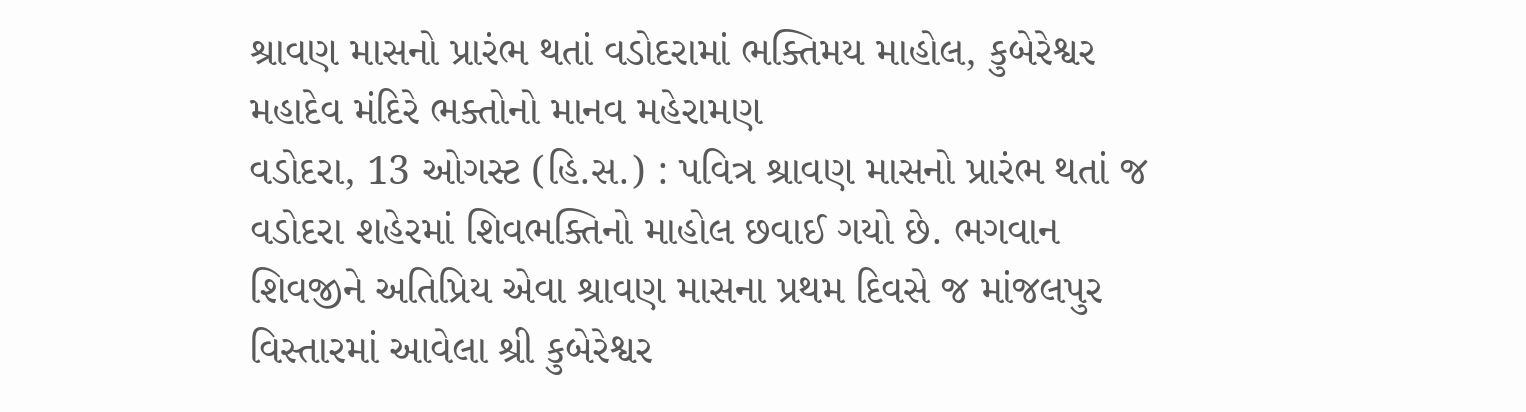શ્રાવણ માસનો પ્રારંભ થતાં વડોદરામાં ભક્તિમય માહોલ, કુબેરેશ્વર મહાદેવ મંદિરે ભક્તોનો માનવ મહેરામણ
વડોદરા, 13 ઓગસ્ટ (હિ.સ.) : પવિત્ર શ્રાવણ માસનો પ્રારંભ થતાં જ વડોદરા શહેરમાં શિવભક્તિનો માહોલ છવાઈ ગયો છે. ભગવાન શિવજીને અતિપ્રિય એવા શ્રાવણ માસના પ્રથમ દિવસે જ માંજલપુર વિસ્તારમાં આવેલા શ્રી કુબેરેશ્વર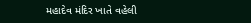મહાદેવ મંદિર ખાતે વહેલી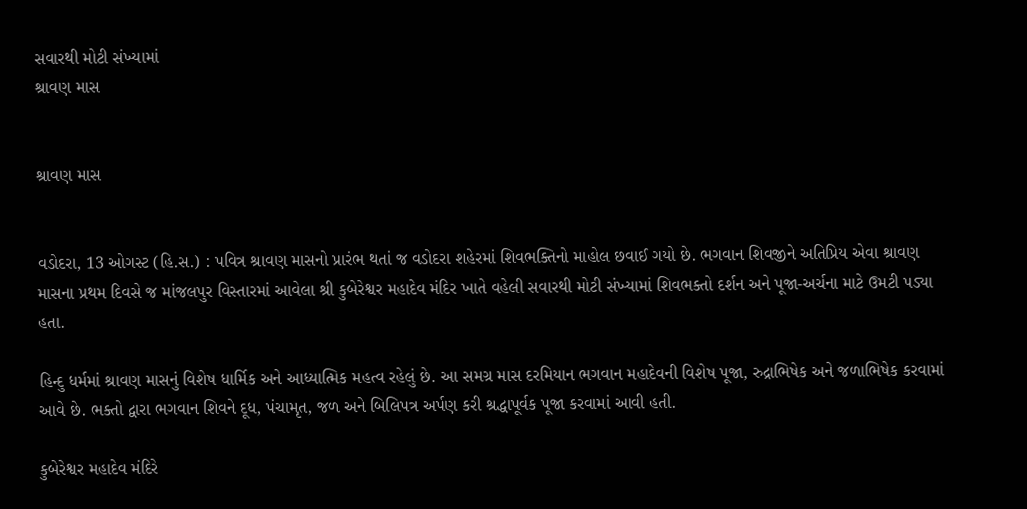સવારથી મોટી સંખ્યામાં
શ્રાવણ માસ


શ્રાવણ માસ


વડોદરા, 13 ઓગસ્ટ (હિ.સ.) : પવિત્ર શ્રાવણ માસનો પ્રારંભ થતાં જ વડોદરા શહેરમાં શિવભક્તિનો માહોલ છવાઈ ગયો છે. ભગવાન શિવજીને અતિપ્રિય એવા શ્રાવણ માસના પ્રથમ દિવસે જ માંજલપુર વિસ્તારમાં આવેલા શ્રી કુબેરેશ્વર મહાદેવ મંદિર ખાતે વહેલી સવારથી મોટી સંખ્યામાં શિવભક્તો દર્શન અને પૂજા-અર્ચના માટે ઉમટી પડ્યા હતા.

હિન્દુ ધર્મમાં શ્રાવણ માસનું વિશેષ ધાર્મિક અને આધ્યાત્મિક મહત્વ રહેલું છે. આ સમગ્ર માસ દરમિયાન ભગવાન મહાદેવની વિશેષ પૂજા, રુદ્રાભિષેક અને જળાભિષેક કરવામાં આવે છે. ભક્તો દ્વારા ભગવાન શિવને દૂધ, પંચામૃત, જળ અને બિલિપત્ર અર્પણ કરી શ્રદ્ધાપૂર્વક પૂજા કરવામાં આવી હતી.

કુબેરેશ્વર મહાદેવ મંદિરે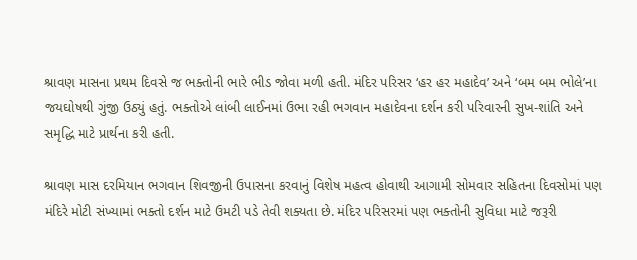શ્રાવણ માસના પ્રથમ દિવસે જ ભક્તોની ભારે ભીડ જોવા મળી હતી. મંદિર પરિસર ‘હર હર મહાદેવ’ અને ‘બમ બમ ભોલે’ના જયઘોષથી ગુંજી ઉઠ્યું હતું. ભક્તોએ લાંબી લાઈનમાં ઉભા રહી ભગવાન મહાદેવના દર્શન કરી પરિવારની સુખ-શાંતિ અને સમૃદ્ધિ માટે પ્રાર્થના કરી હતી.

શ્રાવણ માસ દરમિયાન ભગવાન શિવજીની ઉપાસના કરવાનું વિશેષ મહત્વ હોવાથી આગામી સોમવાર સહિતના દિવસોમાં પણ મંદિરે મોટી સંખ્યામાં ભક્તો દર્શન માટે ઉમટી પડે તેવી શક્યતા છે. મંદિર પરિસરમાં પણ ભક્તોની સુવિધા માટે જરૂરી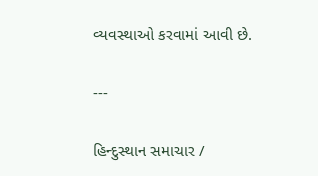વ્યવસ્થાઓ કરવામાં આવી છે.

---

હિન્દુસ્થાન સમાચાર /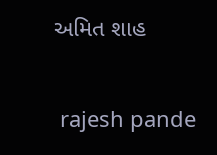અમિત શાહ


 rajesh pande